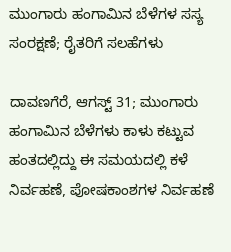ಮುಂಗಾರು ಹಂಗಾಮಿನ ಬೆಳೆಗಳ ಸಸ್ಯ ಸಂರಕ್ಷಣೆ; ರೈತರಿಗೆ ಸಲಹೆಗಳು

ದಾವಣಗೆರೆ, ಆಗಸ್ಟ್ 31; ಮುಂಗಾರು ಹಂಗಾಮಿನ ಬೆಳೆಗಳು ಕಾಳು ಕಟ್ಟುವ ಹಂತದಲ್ಲಿದ್ದು ಈ ಸಮಯದಲ್ಲಿ ಕಳೆ ನಿರ್ವಹಣೆ, ಪೋಷಕಾಂಶಗಳ ನಿರ್ವಹಣೆ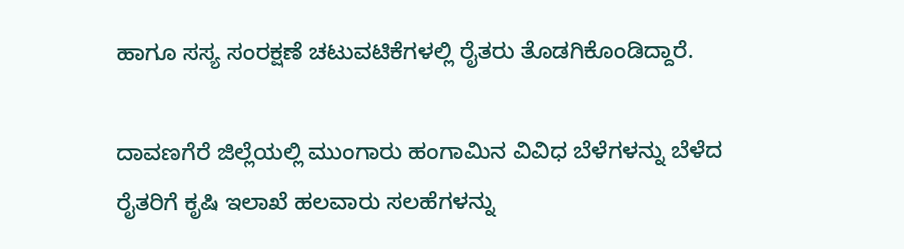ಹಾಗೂ ಸಸ್ಯ ಸಂರಕ್ಷಣೆ ಚಟುವಟಿಕೆಗಳಲ್ಲಿ ರೈತರು ತೊಡಗಿಕೊಂಡಿದ್ದಾರೆ.

ದಾವಣಗೆರೆ ಜಿಲ್ಲೆಯಲ್ಲಿ ಮುಂಗಾರು ಹಂಗಾಮಿನ ವಿವಿಧ ಬೆಳೆಗಳನ್ನು ಬೆಳೆದ ರೈತರಿಗೆ ಕೃಷಿ ಇಲಾಖೆ ಹಲವಾರು ಸಲಹೆಗಳನ್ನು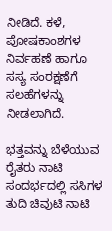ನೀಡಿದೆ. ಕಳೆ, ಪೋಷಕಾಂಶಗಳ ನಿರ್ವಹಣೆ ಹಾಗೂ ಸಸ್ಯ ಸಂರಕ್ಷಣೆಗೆ ಸಲಹೆಗಳನ್ನು ನೀಡಲಾಗಿದೆ.

ಭತ್ತವನ್ನು ಬೆಳೆಯುವ ರೈತರು ನಾಟಿ ಸಂದರ್ಭದಲ್ಲಿ ಸಸಿಗಳ ತುದಿ ಚಿವುಟಿ ನಾಟಿ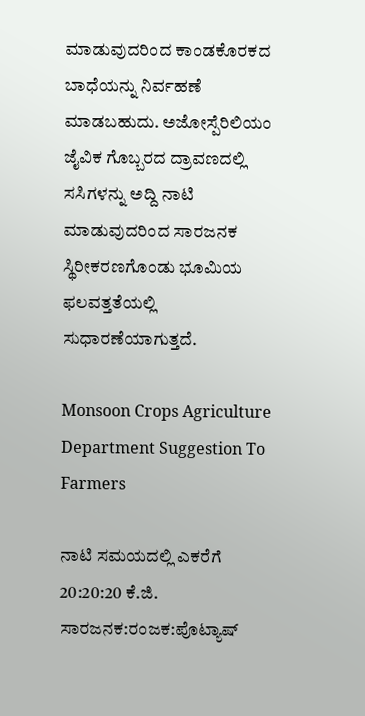ಮಾಡುವುದರಿಂದ ಕಾಂಡಕೊರಕದ ಬಾಧೆಯನ್ನು ನಿರ್ವಹಣೆ ಮಾಡಬಹುದು. ಅಜೋಸ್ಪೆರಿಲಿಯಂ ಜೈವಿಕ ಗೊಬ್ಬರದ ದ್ರಾವಣದಲ್ಲಿ ಸಸಿಗಳನ್ನು ಅದ್ದಿ ನಾಟಿ ಮಾಡುವುದರಿಂದ ಸಾರಜನಕ ಸ್ಥಿರೀಕರಣಗೊಂಡು ಭೂಮಿಯ ಫಲವತ್ತತೆಯಲ್ಲಿ ಸುಧಾರಣೆಯಾಗುತ್ತದೆ.

Monsoon Crops Agriculture Department Suggestion To Farmers

ನಾಟಿ ಸಮಯದಲ್ಲಿ ಎಕರೆಗೆ 20:20:20 ಕೆ.ಜಿ. ಸಾರಜನಕ:ರಂಜಕ:ಪೊಟ್ಯಾಷ್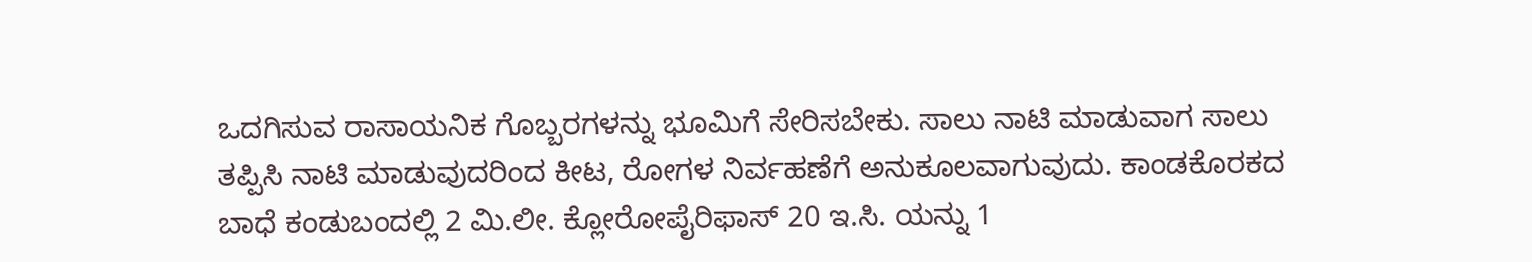ಒದಗಿಸುವ ರಾಸಾಯನಿಕ ಗೊಬ್ಬರಗಳನ್ನು ಭೂಮಿಗೆ ಸೇರಿಸಬೇಕು. ಸಾಲು ನಾಟಿ ಮಾಡುವಾಗ ಸಾಲು ತಪ್ಪಿಸಿ ನಾಟಿ ಮಾಡುವುದರಿಂದ ಕೀಟ, ರೋಗಳ ನಿರ್ವಹಣೆಗೆ ಅನುಕೂಲವಾಗುವುದು. ಕಾಂಡಕೊರಕದ ಬಾಧೆ ಕಂಡುಬಂದಲ್ಲಿ 2 ಮಿ.ಲೀ. ಕ್ಲೋರೋಪೈರಿಫಾಸ್ 20 ಇ.ಸಿ. ಯನ್ನು 1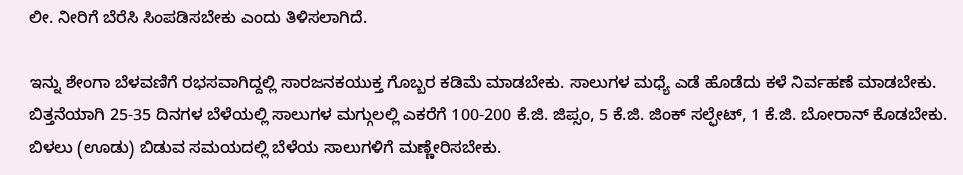ಲೀ. ನೀರಿಗೆ ಬೆರೆಸಿ ಸಿಂಪಡಿಸಬೇಕು ಎಂದು ತಿಳಿಸಲಾಗಿದೆ.

ಇನ್ನು ಶೇಂಗಾ ಬೆಳವಣಿಗೆ ರಭಸವಾಗಿದ್ದಲ್ಲಿ ಸಾರಜನಕಯುಕ್ತ ಗೊಬ್ಬರ ಕಡಿಮೆ ಮಾಡಬೇಕು. ಸಾಲುಗಳ ಮಧ್ಯೆ ಎಡೆ ಹೊಡೆದು ಕಳೆ ನಿರ್ವಹಣೆ ಮಾಡಬೇಕು. ಬಿತ್ತನೆಯಾಗಿ 25-35 ದಿನಗಳ ಬೆಳೆಯಲ್ಲಿ ಸಾಲುಗಳ ಮಗ್ಗುಲಲ್ಲಿ ಎಕರೆಗೆ 100-200 ಕೆ.ಜಿ. ಜಿಪ್ಸಂ, 5 ಕೆ.ಜಿ. ಜಿಂಕ್ ಸಲ್ಫೇಟ್, 1 ಕೆ.ಜಿ. ಬೋರಾನ್ ಕೊಡಬೇಕು. ಬಿಳಲು (ಊಡು) ಬಿಡುವ ಸಮಯದಲ್ಲಿ ಬೆಳೆಯ ಸಾಲುಗಳಿಗೆ ಮಣ್ಣೇರಿಸಬೇಕು.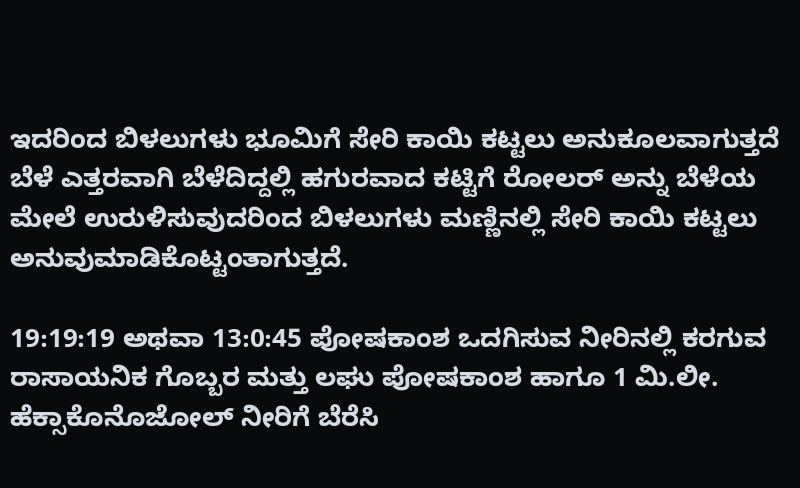ಇದರಿಂದ ಬಿಳಲುಗಳು ಭೂಮಿಗೆ ಸೇರಿ ಕಾಯಿ ಕಟ್ಟಲು ಅನುಕೂಲವಾಗುತ್ತದೆ ಬೆಳೆ ಎತ್ತರವಾಗಿ ಬೆಳೆದಿದ್ದಲ್ಲಿ ಹಗುರವಾದ ಕಟ್ಟಿಗೆ ರೋಲರ್ ಅನ್ನು ಬೆಳೆಯ ಮೇಲೆ ಉರುಳಿಸುವುದರಿಂದ ಬಿಳಲುಗಳು ಮಣ್ಣಿನಲ್ಲಿ ಸೇರಿ ಕಾಯಿ ಕಟ್ಟಲು ಅನುವುಮಾಡಿಕೊಟ್ಟಂತಾಗುತ್ತದೆ.

19:19:19 ಅಥವಾ 13:0:45 ಪೋಷಕಾಂಶ ಒದಗಿಸುವ ನೀರಿನಲ್ಲಿ ಕರಗುವ ರಾಸಾಯನಿಕ ಗೊಬ್ಬರ ಮತ್ತು ಲಘು ಪೋಷಕಾಂಶ ಹಾಗೂ 1 ಮಿ.ಲೀ. ಹೆಕ್ಸಾಕೊನೊಜೋಲ್ ನೀರಿಗೆ ಬೆರೆಸಿ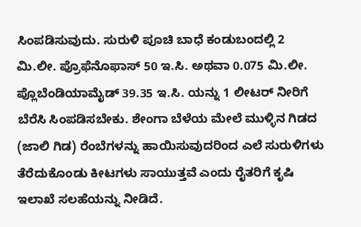ಸಿಂಪಡಿಸುವುದು. ಸುರುಳಿ ಪೂಚಿ ಬಾಧೆ ಕಂಡುಬಂದಲ್ಲಿ 2 ಮಿ.ಲೀ. ಪ್ರೊಫೆನೊಫಾಸ್ 50 ಇ.ಸಿ. ಅಥವಾ 0.075 ಮಿ.ಲೀ. ಪ್ಲೊಬೆಂಡಿಯಾಮೈಡ್ 39.35 ಇ.ಸಿ. ಯನ್ನು 1 ಲೀಟರ್ ನೀರಿಗೆ ಬೆರೆಸಿ ಸಿಂಪಡಿಸಬೇಕು. ಶೇಂಗಾ ಬೆಳೆಯ ಮೇಲೆ ಮುಳ್ಳಿನ ಗಿಡದ (ಜಾಲಿ ಗಿಡ) ರೆಂಬೆಗಳನ್ನು ಹಾಯಿಸುವುದರಿಂದ ಎಲೆ ಸುರುಳಿಗಳು ತೆರೆದುಕೊಂಡು ಕೀಟಗಳು ಸಾಯುತ್ತವೆ ಎಂದು ರೈತರಿಗೆ ಕೃಷಿ ಇಲಾಖೆ ಸಲಹೆಯನ್ನು ನೀಡಿದೆ.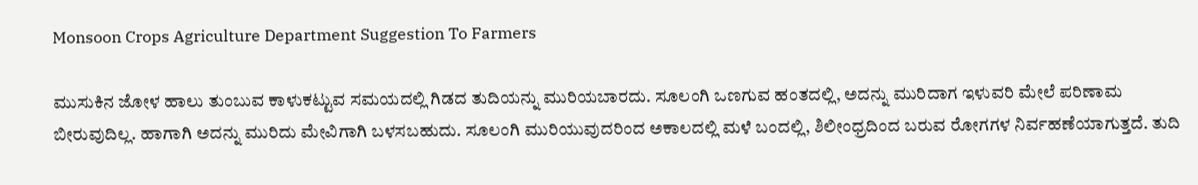Monsoon Crops Agriculture Department Suggestion To Farmers

ಮುಸುಕಿನ ಜೋಳ ಹಾಲು ತುಂಬುವ ಕಾಳುಕಟ್ಟುವ ಸಮಯದಲ್ಲಿ ಗಿಡದ ತುದಿಯನ್ನು ಮುರಿಯಬಾರದು. ಸೂಲಂಗಿ ಒಣಗುವ ಹಂತದಲ್ಲಿ, ಅದನ್ನು ಮುರಿದಾಗ ಇಳುವರಿ ಮೇಲೆ ಪರಿಣಾಮ ಬೀರುವುದಿಲ್ಲ. ಹಾಗಾಗಿ ಅದನ್ನು ಮುರಿದು ಮೇವಿಗಾಗಿ ಬಳಸಬಹುದು. ಸೂಲಂಗಿ ಮುರಿಯುವುದರಿಂದ ಅಕಾಲದಲ್ಲಿ ಮಳೆ ಬಂದಲ್ಲಿ, ಶಿಲೀಂಧ್ರದಿಂದ ಬರುವ ರೋಗಗಳ ನಿರ್ವಹಣೆಯಾಗುತ್ತದೆ. ತುದಿ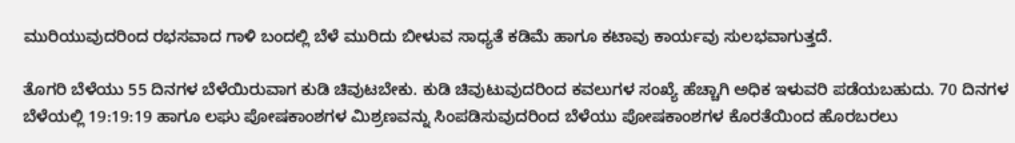ಮುರಿಯುವುದರಿಂದ ರಭಸವಾದ ಗಾಳಿ ಬಂದಲ್ಲಿ ಬೆಳೆ ಮುರಿದು ಬೀಳುವ ಸಾಧ್ಯತೆ ಕಡಿಮೆ ಹಾಗೂ ಕಟಾವು ಕಾರ್ಯವು ಸುಲಭವಾಗುತ್ತದೆ.

ತೊಗರಿ ಬೆಳೆಯು 55 ದಿನಗಳ ಬೆಳೆಯಿರುವಾಗ ಕುಡಿ ಚಿವುಟಬೇಕು. ಕುಡಿ ಚಿವುಟುವುದರಿಂದ ಕವಲುಗಳ ಸಂಖ್ಯೆ ಹೆಚ್ಚಾಗಿ ಅಧಿಕ ಇಳುವರಿ ಪಡೆಯಬಹುದು. 70 ದಿನಗಳ ಬೆಳೆಯಲ್ಲಿ 19:19:19 ಹಾಗೂ ಲಘು ಪೋಷಕಾಂಶಗಳ ಮಿಶ್ರಣವನ್ನು ಸಿಂಪಡಿಸುವುದರಿಂದ ಬೆಳೆಯು ಪೋಷಕಾಂಶಗಳ ಕೊರತೆಯಿಂದ ಹೊರಬರಲು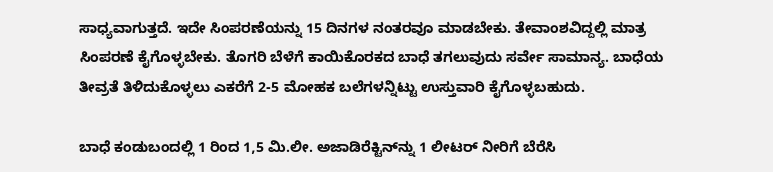ಸಾಧ್ಯವಾಗುತ್ತದೆ. ಇದೇ ಸಿಂಪರಣೆಯನ್ನು 15 ದಿನಗಳ ನಂತರವೂ ಮಾಡಬೇಕು. ತೇವಾಂಶವಿದ್ದಲ್ಲಿ ಮಾತ್ರ ಸಿಂಪರಣೆ ಕೈಗೊಳ್ಳಬೇಕು. ತೊಗರಿ ಬೆಳೆಗೆ ಕಾಯಿಕೊರಕದ ಬಾಧೆ ತಗಲುವುದು ಸರ್ವೇ ಸಾಮಾನ್ಯ. ಬಾಧೆಯ ತೀವ್ರತೆ ತಿಳಿದುಕೊಳ್ಳಲು ಎಕರೆಗೆ 2-5 ಮೋಹಕ ಬಲೆಗಳನ್ನಿಟ್ಟು ಉಸ್ತುವಾರಿ ಕೈಗೊಳ್ಳಬಹುದು.

ಬಾಧೆ ಕಂಡುಬಂದಲ್ಲಿ 1 ರಿಂದ 1,5 ಮಿ.ಲೀ. ಅಜಾಡಿರೆಕ್ಟಿನ್‌ನ್ನು 1 ಲೀಟರ್ ನೀರಿಗೆ ಬೆರೆಸಿ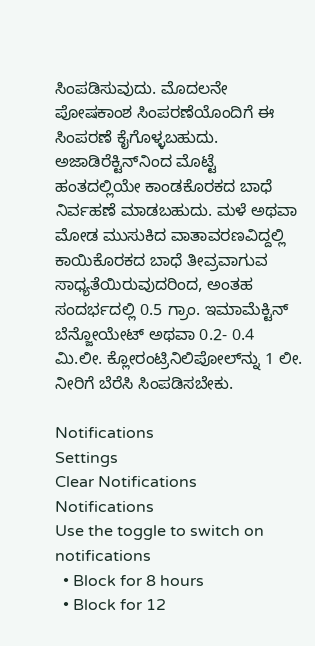ಸಿಂಪಡಿಸುವುದು. ಮೊದಲನೇ ಪೋಷಕಾಂಶ ಸಿಂಪರಣೆಯೊಂದಿಗೆ ಈ ಸಿಂಪರಣೆ ಕೈಗೊಳ್ಳಬಹುದು. ಅಜಾಡಿರೆಕ್ಟಿನ್‌ನಿಂದ ಮೊಟ್ಟೆ ಹಂತದಲ್ಲಿಯೇ ಕಾಂಡಕೊರಕದ ಬಾಧೆ ನಿರ್ವಹಣೆ ಮಾಡಬಹುದು. ಮಳೆ ಅಥವಾ ಮೋಡ ಮುಸುಕಿದ ವಾತಾವರಣವಿದ್ದಲ್ಲಿ ಕಾಯಿಕೊರಕದ ಬಾಧೆ ತೀವ್ರವಾಗುವ ಸಾಧ್ಯತೆಯಿರುವುದರಿಂದ, ಅಂತಹ ಸಂದರ್ಭದಲ್ಲಿ 0.5 ಗ್ರಾಂ. ಇಮಾಮೆಕ್ಟಿನ್ ಬೆನ್ಜೋಯೇಟ್ ಅಥವಾ 0.2- 0.4 ಮಿ.ಲೀ. ಕ್ಲೋರಂಟ್ರಿನಿಲಿಪೋಲ್‌ನ್ನು 1 ಲೀ. ನೀರಿಗೆ ಬೆರೆಸಿ ಸಿಂಪಡಿಸಬೇಕು.

Notifications
Settings
Clear Notifications
Notifications
Use the toggle to switch on notifications
  • Block for 8 hours
  • Block for 12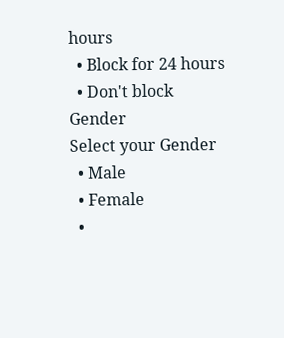hours
  • Block for 24 hours
  • Don't block
Gender
Select your Gender
  • Male
  • Female
  •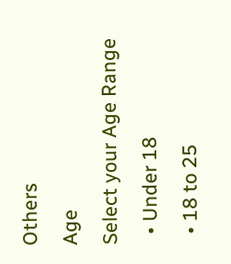Others
Age
Select your Age Range
  • Under 18
  • 18 to 25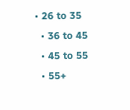• 26 to 35
  • 36 to 45
  • 45 to 55
  • 55+